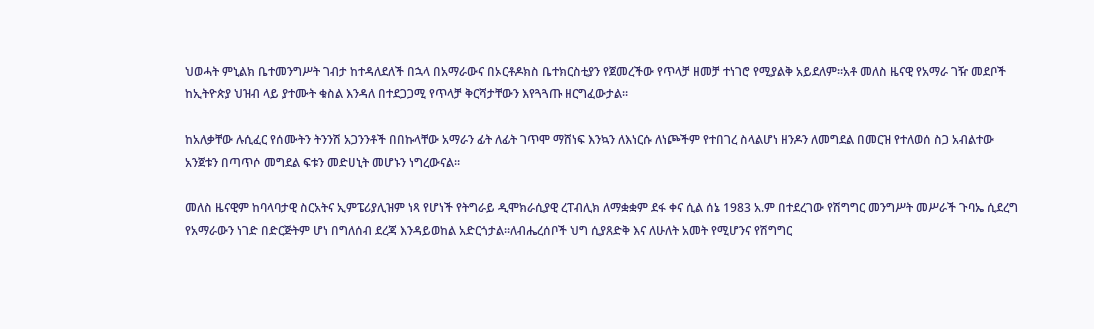ህወሓት ምኒልክ ቤተመንግሥት ገብታ ከተዳለደለች በኋላ በአማራውና በኦርቶዶክስ ቤተክርስቲያን የጀመረችው የጥላቻ ዘመቻ ተነገሮ የሚያልቅ አይደለም።አቶ መለስ ዜናዊ የአማራ ገዥ መደቦች ከኢትዮጵያ ህዝብ ላይ ያተሙት ቁስል እንዳለ በተደጋጋሚ የጥላቻ ቅርሻታቸውን እየጓጓጡ ዘርግፈውታል።

ከአለቃቸው ሉሲፈር የሰሙትን ትንንሽ አጋንንቶች በበኩላቸው አማራን ፊት ለፊት ገጥሞ ማሸነፍ እንኳን ለእነርሱ ለነጮችም የተበገረ ስላልሆነ ዘንዶን ለመግደል በመርዝ የተለወሰ ስጋ አብልተው አንጀቱን በጣጥሶ መግደል ፍቱን መድሀኒት መሆኑን ነግረውናል።

መለስ ዜናዊም ከባላባታዊ ስርአትና ኢምፔሪያሊዝም ነጻ የሆነች የትግራይ ዲሞክራሲያዊ ረፐብሊክ ለማቋቋም ደፋ ቀና ሲል ሰኔ 1983 አ.ም በተደረገው የሽግግር መንግሥት መሥራች ጉባኤ ሲደረግ የአማራውን ነገድ በድርጅትም ሆነ በግለሰብ ደረጃ እንዳይወከል አድርጎታል።ለብሔረሰቦች ህግ ሲያጸድቅ እና ለሁለት አመት የሚሆንና የሽግግር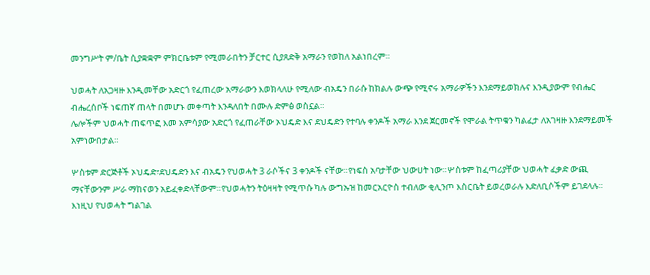መንግሥት ም/ቤት ሲያቋቋም ምክርቤቱም የሚመራበትን ቻርተር ሲያጸድቅ አማራን የወከለ አልነበረም።

ህወሓት ለአጋዛዙ እንዲመቸው አድርጎ የፈጠረው አማራውን እወክላለሁ የሚለው ብአዴን በራሱ ከክልሉ ውጭ የሚኖሩ አማራዎችን እንደማይወክሉና እንዲያውም የብሔር ብሔረሰቦች ነፍጠኛ ጠላት በመሆኑ መቀጣት እንዳለበት በሙሉ ድምፅ ወስኗል።
ሌሎችም ህወሓት ጠፍጥፎ እመ አምሳያው አድርጎ የፈጠራቸው ኦህዴድ እና ደህዴድን የተባሉ ቀንዶች አማራ እንደ ጀርመኖች የሞራል ትጥቁን ካልፈታ ለአገዛዙ እንደማይመች አምነውበታል።

ሦስቱም ድርጅቶች ኦህዴድ፣ደህዴድን እና ብአዴን የህወሓት 3 ራሶችና 3 ቀንዶች ናቸው።የነፍስ አባታቸው ህውሀት ነው።ሦስቱም ከፈጣሪያቸው ህወሓት ፈቃድ ውጪ ማናቸውንም ሥራ ማከናወን አይፈቀድላቸውም።የህወሓትን ትዕዛዛት የሚጥሱ ካሉ ውግኡዝ ከመርአርዮስ ተብለው ቂሊንጦ እስርቤት ይወረወራሉ እድለቢሶችም ይገደላሉ።
እነዚህ የህወሓት ግልገል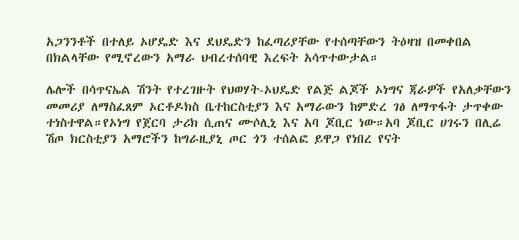አጋንንቶች በተለይ ኦሆዴድ እና ደህዴድን ከፈጣሪያቸው የተሰጣቸውን ትዕዛዝ በመቀበል በክልላቸው የሚኖረውን አማራ ህብረተሰባዊ እረፍት አሳጥተውታል።

ሌሎች በሳጥናኤል ሽንት የተረገዙት የህወሃት-ኦህዴድ የልጅ ልጆች ኦነግና ጃራዎች የአለቃቸውን መመሪያ ለማስፈጸም ኦርቶዶክስ ቤተከርስቲያን እና አማራውን ከምድረ ገፅ ለማጥፋት ታጥቀው ተነስተዋል።የኦነግ የጀርባ ታሪክ ሲጠና ሙሶሊኒ እና አባ ጆቢር ነው።አባ ጆቢር ሀገሩን በሊሬ ሽጦ ክርስቲያን አማሮችን ከግራዚያኒ ጦር ጎን ተሰልፎ ይዋጋ የነበረ የናት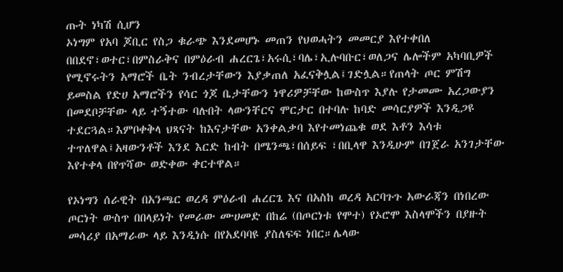ጡት ነካሽ ሲሆን
ኦነግም የአባ ጆቢር የስጋ ቁራጭ እንደመሆኑ መጠን የህወሓትን መመርያ እየተቀበለ በበደኖ፣ወተር፣በምስራቅና በምዕራብ ሐረርጌ፣አሩሲ፣ባሌ፣ኢሉባቡር፣ወለጋና ሌሎችም አካባቢዎች የሚኖሩትን አማሮች ቤት ንብረታቸውን እያቃጠለ አፈናቅሏል፤ገድሏል።የጠላት ጦር ምሽግ ይመስል የድሀ አማሮችን የሳር ጎጆ ቤታቸውን ነዋሪዎቻቸው ከውስጥ እያሉ የታመሙ አረጋውያን በመደቦቻቸው ላይ ተኝተው ባሉበት ላውንቸርና ሞርታር በተባሉ ከባድ መሳርያዎች እንዲጋዩ ተደርጓል።እምቦቀቅላ ህጻናት ከእናታቸው አንቀልቃባ እየተመነጨቁ ወደ እቶን እሳቱ ተጥለዋል፤አዛውንቶች እንደ እርድ ከብት በሜንጫ፣በሰይፍ ፣በቢላዋ እንዲሁም በገጀራ አንገታቸው እየተቀላ በየጥሻው ወድቀው ቀርተዋል።

የኦነግን ሰራዊት በአንጫር ወረዳ ምዕራብ ሐረርጌ እና በአስከ ወረዳ አርባጉጉ አውራጃን በነበረው ጦርነት ውስጥ በበላይነት የመራው ሙሀመድ በከሬ (በጦርነቱ የሞተ) የኦሮሞ እስላሞችን በያዙት መሳሪያ በአማራው ላይ እንዲነሱ በየአደባባዩ ያስለፍፍ ነበር።ሌላው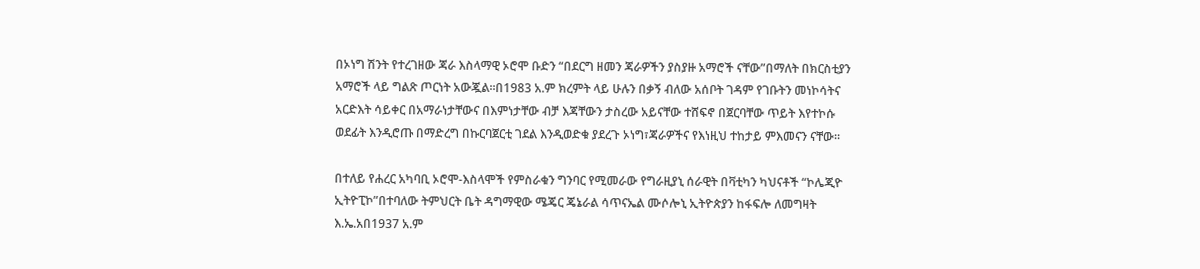በኦነግ ሽንት የተረገዘው ጃራ እስላማዊ ኦሮሞ ቡድን “በደርግ ዘመን ጃራዎችን ያስያዙ አማሮች ናቸው”በማለት በክርስቲያን አማሮች ላይ ግልጽ ጦርነት አውጇል።በ1983 አ.ም ክረምት ላይ ሁሉን በቃኝ ብለው አሰቦት ገዳም የገቡትን መነኮሳትና አርድእት ሳይቀር በአማራነታቸውና በእምነታቸው ብቻ እጃቸውን ታስረው አይናቸው ተሸፍኖ በጀርባቸው ጥይት እየተኮሱ ወደፊት እንዲሮጡ በማድረግ በኩርባጀርቲ ገደል እንዲወድቁ ያደረጉ ኦነግ፣ጃራዎችና የእነዚህ ተከታይ ምእመናን ናቸው።

በተለይ የሐረር አካባቢ ኦሮሞ-እስላሞች የምስራቁን ግንባር የሚመራው የግራዚያኒ ሰራዊት በቫቲካን ካህናቶች “ኮሌጂዮ ኢትዮፒኮ”በተባለው ትምህርት ቤት ዳግማዊው ሜጄር ጄኔራል ሳጥናኤል ሙሶሎኒ ኢትዮጵያን ከፋፍሎ ለመግዛት እ.ኤ.አበ1937 አ.ም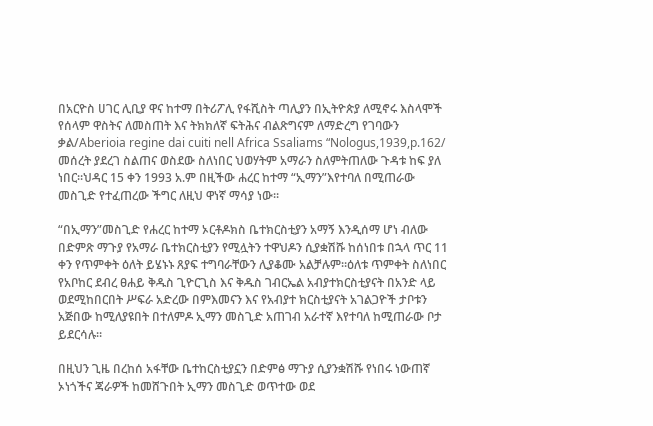በአርዮስ ሀገር ሊቢያ ዋና ከተማ በትሪፖሊ የፋሺስት ጣሊያን በኢትዮጵያ ለሚኖሩ እስላሞች የሰላም ዋስትና ለመስጠት እና ትክክለኛ ፍትሕና ብልጽግናም ለማድረግ የገባውን ቃል/Aberioia regine dai cuiti nell Africa Ssaliams “Nologus,1939,p.162/
መሰረት ያደረገ ስልጠና ወስደው ስለነበር ህወሃትም አማራን ስለምትጠለው ጉዳቱ ከፍ ያለ ነበር።ህዳር 15 ቀን 1993 አ.ም በዚችው ሐረር ከተማ “ኢማን”እየተባለ በሚጠራው መስጊድ የተፈጠረው ችግር ለዚህ ዋነኛ ማሳያ ነው።

“በኢማን”መስጊድ የሐረር ከተማ ኦርቶዶክስ ቤተክርስቲያን አማኝ እንዲሰማ ሆነ ብለው በድምጽ ማጉያ የአማራ ቤተክርስቲያን የሚሏትን ተዋህዶን ሲያቋሽሹ ከሰነበቱ በኋላ ጥር 11 ቀን የጥምቀት ዕለት ይሄኑኑ ጸያፍ ተግባራቸውን ሊያቆሙ አልቻሉም።ዕለቱ ጥምቀት ስለነበር የአቦከር ደብረ ፀሐይ ቅዱስ ጊዮርጊስ እና ቅዱስ ገብርኤል አብያተክርስቲያናት በአንድ ላይ ወደሚከበርበት ሥፍራ አድረው በምእመናን እና የአብያተ ክርስቲያናት አገልጋዮች ታቦቱን አጅበው ከሚለያዩበት በተለምዶ ኢማን መስጊድ አጠገብ አራተኛ እየተባለ ከሚጠራው ቦታ ይደርሳሉ።

በዚህን ጊዜ በረከሰ አፋቸው ቤተከርስቲያኗን በድምፅ ማጉያ ሲያንቋሽሹ የነበሩ ነውጠኛ ኦነጎችና ጃራዎች ከመሸጉበት ኢማን መስጊድ ወጥተው ወደ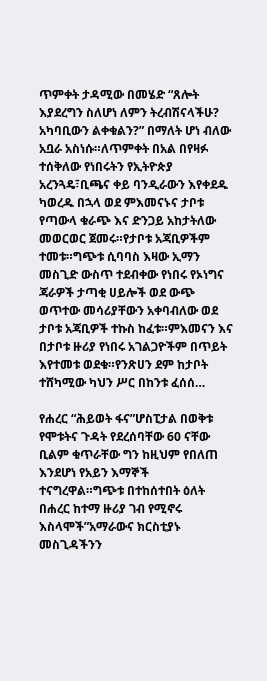ጥምቀት ታዳሚው በመሄድ “ጸሎት እያደረግን ስለሆነ ለምን ትረብሽናላችሁ? አካባቢውን ልቀቁልን?” በማለት ሆነ ብለው አቧራ አስነሱ።ለጥምቀት በአል በየዛፉ ተሰቅለው የነበሩትን የኢትዮጵያ አረንጓዴ፣ቢጫና ቀይ ባንዲራውን እየቀደዱ ካወረዱ በኋላ ወደ ምእመናኑና ታቦቱ የጣውላ ቁራጭ እና ድንጋይ አከታትለው መወርወር ጀመሩ።የታቦቱ አጃቢዎችም ተመቱ።ግጭቱ ሲባባስ እዛው ኢማን መስጊድ ውስጥ ተደብቀው የነበሩ የኦነግና ጃራዎች ታጣቂ ሀይሎች ወደ ውጭ ወጥተው መሳሪያቸውን አቀባብለው ወደ ታቦቱ አጃቢዎች ተኩስ ከፈቱ።ምእመናን እና በታቦቱ ዙሪያ የነበሩ አገልጋዮችም በጥይት እየተመቱ ወደቁ።የንጽሀን ደም ከታቦት ተሸካሚው ካህን ሥር በከንቱ ፈሰሰ…

የሐረር “ሕይወት ፋና”ሆስፒታል በወቅቱ የሞቱትና ጉዳት የደረሰባቸው 60 ናቸው ቢልም ቁጥራቸው ግን ከዚህም የበለጠ እንደሆነ የአይን እማኞች ተናግረዋል።ግጭቱ በተከሰተበት ዕለት በሐረር ከተማ ዙሪያ ገብ የሚኖሩ እስላሞች”አማራውና ክርስቲያኑ መስጊዳችንን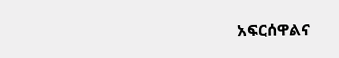አፍርሰዋልና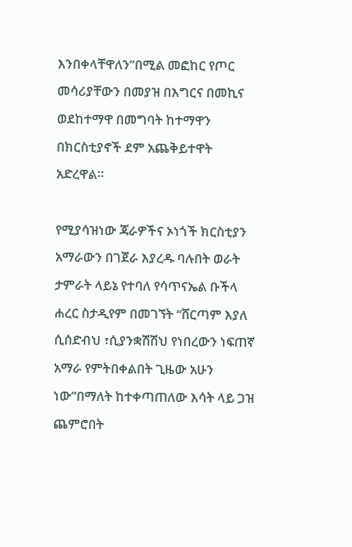እንበቀላቸዋለን”በሚል መፎከር የጦር መሳሪያቸውን በመያዝ በእግርና በመኪና ወደከተማዋ በመግባት ከተማዋን በክርስቲያኖች ደም አጨቅይተዋት አድረዋል።

የሚያሳዝነው ጃራዎችና ኦነጎች ክርስቲያን አማራውን በገጀራ እያረዱ ባሉበት ወራት ታምራት ላይኔ የተባለ የሳጥናኤል ቡችላ ሐረር ስታዲየም በመገኘት “ሸርጣም እያለ ሲሰድብህ ፣ሲያንቋሽሽህ የነበረውን ነፍጠኛ አማራ የምትበቀልበት ጊዜው አሁን ነው”በማለት ከተቀጣጠለው እሳት ላይ ጋዝ ጨምሮበት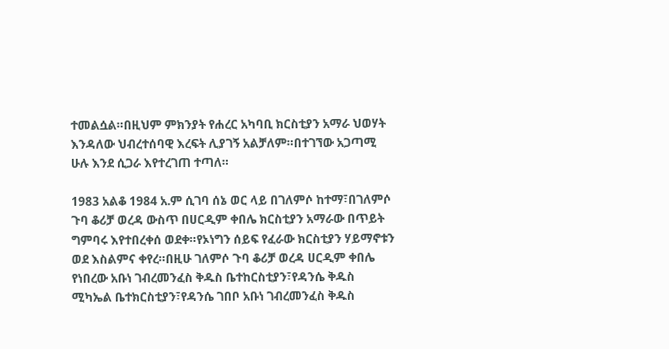ተመልሷል።በዚህም ምክንያት የሐረር አካባቢ ክርስቲያን አማራ ህወሃት እንዳለው ህብረተሰባዊ እረፍት ሊያገኝ አልቻለም።በተገኘው አጋጣሚ ሁሉ እንደ ሲጋራ እየተረገጠ ተጣለ።

1983 አልቆ 1984 አ.ም ሲገባ ሰኔ ወር ላይ በገለምሶ ከተማ፣በገለምሶ ጉባ ቆሪቻ ወረዳ ውስጥ በሀርዲም ቀበሌ ክርስቲያን አማራው በጥይት ግምባሩ እየተበረቀሰ ወደቀ።የኦነግን ሰይፍ የፈራው ክርስቲያን ሃይማኖቱን ወደ እስልምና ቀየረ።በዚሁ ገለምሶ ጉባ ቆሪቻ ወረዳ ሀርዲም ቀበሌ የነበረው አቡነ ገብረመንፈስ ቅዱስ ቤተከርስቲያን፣የዳንሴ ቅዱስ ሚካኤል ቤተክርስቲያን፣የዳንሴ ገበቦ አቡነ ገብረመንፈስ ቅዱስ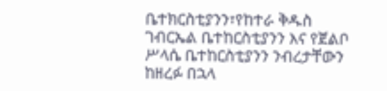ቤተክርስቲያንን፣የከተራ ቅዱስ ገብርኤል ቤተከርስቲያንን እና የጀልቦ ሥላሴ ቤተከርስቲያንን ንብረታቸውን ከዘረፉ በኋላ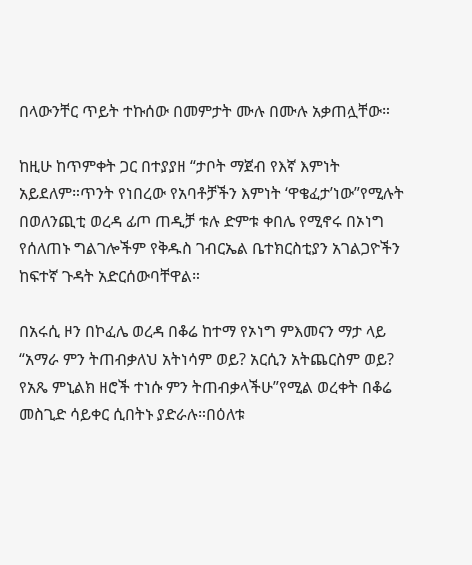በላውንቸር ጥይት ተኩሰው በመምታት ሙሉ በሙሉ አቃጠሏቸው።

ከዚሁ ከጥምቀት ጋር በተያያዘ “ታቦት ማጀብ የእኛ እምነት አይደለም።ጥንት የነበረው የአባቶቻችን እምነት ‘ዋቄፈታ’ነው”የሚሉት በወለንጪቲ ወረዳ ፊጦ ጠዲቻ ቱሉ ድምቱ ቀበሌ የሚኖሩ በኦነግ የሰለጠኑ ግልገሎችም የቅዱስ ገብርኤል ቤተክርስቲያን አገልጋዮችን ከፍተኛ ጉዳት አድርሰውባቸዋል።

በአሩሲ ዞን በኮፈሌ ወረዳ በቆሬ ከተማ የኦነግ ምእመናን ማታ ላይ “አማራ ምን ትጠብቃለህ አትነሳም ወይ? አርሲን አትጨርስም ወይ? የአጼ ምኒልክ ዘሮች ተነሱ ምን ትጠብቃላችሁ”የሚል ወረቀት በቆሬ መስጊድ ሳይቀር ሲበትኑ ያድራሉ።በዕለቱ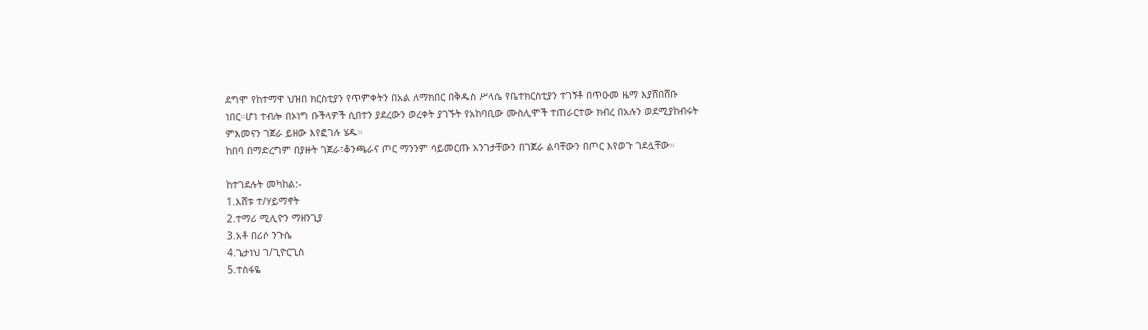ደግሞ የከተማዋ ህዝበ ክርስቲያን የጥምቀትን በአል ለማክበር በቅዱስ ሥላሴ የቤተክርስቲያን ተገኝቶ በጥዑመ ዜማ እያሸበሸቡ ነበር።ሆነ ተብሎ በኦነግ ቡችላዎች ሲበተን ያደረውን ወረቀት ያገኙት የአከባቢው ሙስሊሞች ተጠራርተው ክብረ በአሉን ወደሚያከብሩት ምእመናን ገጀራ ይዘው እየፎገሉ ሄዱ።
ከበባ በማድረግም በያዙት ገጀራ፣ቆንጫራና ጦር ማንንም ሳይመርጡ አንገታቸውን በገጀራ ልባቸውን በጦር እየወጉ ገደሏቸው።

ከተገደሉት መካከል:-
1.እሸቱ ተ/ሃይማኖት
2.ተማሪ ሚሊዮን ማዘንጊያ
3.አቶ በሪሶ ንጉሴ
4.ጌታነህ ገ/ጊዮርጊስ
5.ተስፋዬ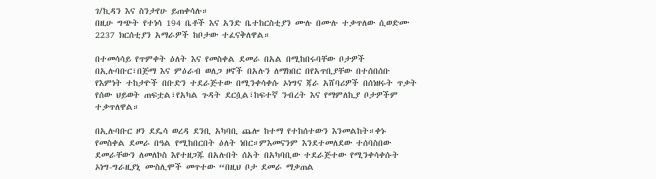ገ/ኪዳን እና ስንታየሁ ይጠቀሳሉ።
በዚሁ ግጭት የተነሳ 194 ቤቶች እና አንድ ቤተከርስቲያን ሙሉ በሙሉ ተቃጥለው ሲወድሙ 2237 ክርሰቲያን አማራዎች ከቦታው ተፈናቅለዋል።

በተመሳሳይ የጥምቀት ዕለት እና የመስቀል ደመራ በአል በሚከበሩባቸው ቦታዎች በኢሉባቡር፣በጅማ እና ምዕራብ ወለጋ ዞኖች በአሉን ለማክበር በየአጥቢያቸው በተሰበሰቡ የእምነት ተከታዮች በቡድን ተደራጅተው በሚንቀሳቀሱ ኦነግና ጃራ አሸባሪዎች በሰነዘሩት ጥቃት የሰው ህይወት ጠፍቷል፣የአካል ጉዳት ደርሷል፣ከፍተኛ ንብረት እና የማምለኪያ ቦታዎችም ተቃጥለዋል።

በኢሉባቡር ዞን ደዴሳ ወረዳ ደንቢ አካባቢ ጨሎ ከተማ የተከሰተውን እንመልከት።ቀኑ የመስቀል ደመራ በዓል የሚከበርበት ዕለት ነበር።ምእመናንም እንደተመለደው ተሰባስበው ደመራቸውን ለመለኮስ እየተዘጋጁ በአሉበት ሰአት በአካባቢው ተደራጅተው የሚንቀሳቀሱት ኦነግ-ግራዚያኒ ሙስሊሞች መጥተው “በዚህ ቦታ ደመራ ማቃጠል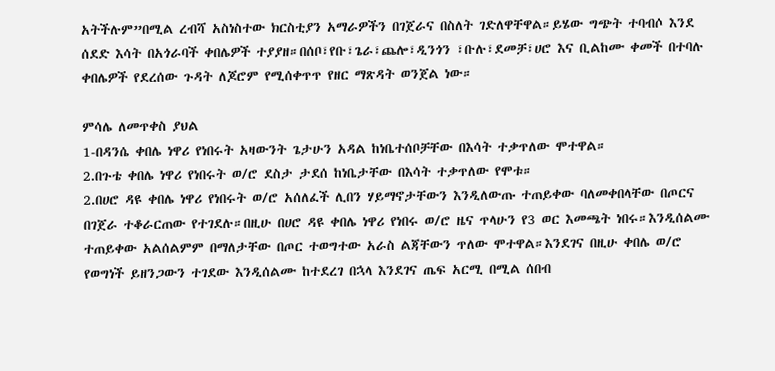አትችሉም”በሚል ረብሻ አስነስተው ክርስቲያን አማራዎችን በገጀራና በስለት ገድለዋቸዋል።ይሄው ግጭት ተባብሶ እንደ ሰደድ እሳት በአጎራባች ቀበሌዎች ተያያዘ።በሰቦ፣የቡ፣ጌራ፣ጨሎ፣ዲንጎን ፣ቡሉ፣ደመቻ፣ሀሮ እና ቢልከሙ ቀመች በተባሉ ቀበሌዎች የደረሰው ጉዳት ለጆሮም የሚሰቀጥጥ የዘር ማጽዳት ወንጀል ነው።

ምሳሌ ለመጥቀስ ያህል
1-በዳንሴ ቀበሌ ነዋሪ የነበሩት አዛውንት ጌታሁን አዳል ከነቤተሰቦቻቸው በእሳት ተቃጥለው ሞተዋል።
2.በጉቴ ቀበሌ ነዋሪ የነበሩት ወ/ሮ ደስታ ታደሰ ከነቤታቸው በእሳት ተቃጥለው የሞቱ።
2.በሀሮ ዳዩ ቀበሌ ነዋሪ የነበሩት ወ/ሮ አሰለፈች ሊበን ሃይማኖታቸውን እንዲለውጡ ተጠይቀው ባለመቀበላቸው በጦርና በገጀራ ተቆራርጠው የተገደሉ።በዚሁ በሀሮ ዳዩ ቀበሌ ነዋሪ የነበሩ ወ/ሮ ዜና ጥላሁን የ3 ወር እመጫት ነበሩ።እንዲሰልሙ ተጠይቀው አልሰልምም በማለታቸው በጦር ተወግተው አራስ ልጃቸውን ጥለው ሞተዋል።እንደገና በዚሁ ቀበሌ ወ/ሮ የወግነች ይዘንጋውን ተገደው እንዲሰልሙ ከተደረገ በኋላ እንደገና ጤፍ አርሚ በሚል ሰበብ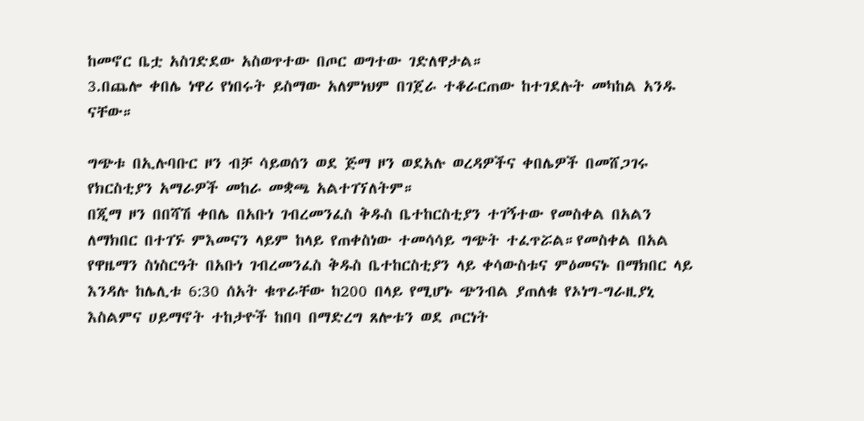ከመኖር ቤቷ አስገድደው አስወጥተው በጦር ወግተው ገድለዋታል።
3.በጨሎ ቀበሌ ነዋሪ የነበሩት ይስማው አለምነህም በገጀራ ተቆራርጠው ከተገደሉት መካከል አንዱ ናቸው።

ግጭቱ በኢሉባቡር ዞን ብቻ ሳይወሰን ወደ ጅማ ዞን ወደአሉ ወረዳዎችና ቀበሌዎች በመሸጋገሩ የክርስቲያን አማራዎች መከራ መቋጫ አልተገኘለትም።
በጂማ ዞን በበሻሽ ቀበሌ በአቡነ ገብረመንፈስ ቅዱስ ቤተከርስቲያን ተገኝተው የመስቀል በአልን ለማክበር በተገኙ ምእመናን ላይም ከላይ የጠቀስነው ተመሳሳይ ግጭት ተፈጥሯል።የመስቀል በአል የዋዜማን ስነስርዓት በአቡነ ገብረመንፈስ ቅዱስ ቤተከርስቲያን ላይ ቀሳውስቱና ምዕመናኑ በማክበር ላይ እንዳሉ ከሌሊቱ 6:30 ሰአት ቁጥራቸው ከ200 በላይ የሚሆኑ ጭንብል ያጠለቁ የኦነግ-ግራዚያኒ እስልምና ሀይማኖት ተከታዮች ከበባ በማድረግ ጸሎቱን ወደ ጦርነት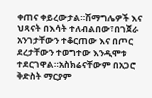ቀጠና ቀይረውታል።ሽማግሌዎች እና ህጻናት በእሳት ተለብልበው፣በገጀራ አንገታቸውን ተቆርጠው እና በጦር ደረታቸውን ተወግተው እንዲሞቱ ተደርገዋል።አስክሬናቸውም በአጋሮ ቅድስት ማርያም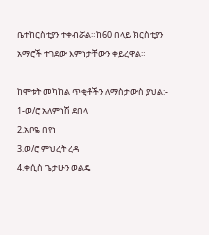ቤተከርስቲያን ተቀብሯል።ከ60 በላይ ክርስቲያን አማሮች ተገደው እምነታቸውን ቀይረዋል።

ከሞቱት መካከል ጥቂቶችን ለማስታውስ ያህል:-
1-ወ/ሮ አለምነሽ ደበላ
2.አቦዬ በየነ
3.ወ/ሮ ምህረት ረዳ
4.ቀሲስ ጌታሁን ወልዴ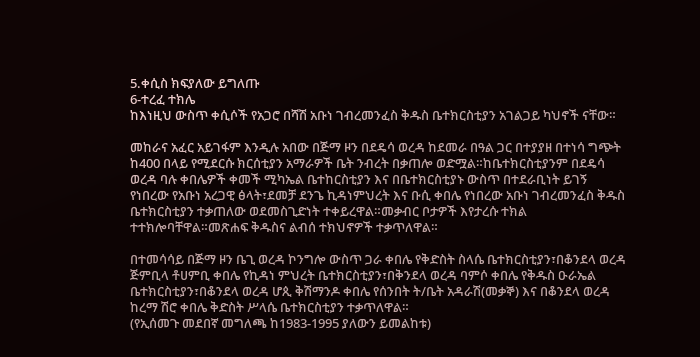5.ቀሲስ ክፍያለው ይግለጡ
6-ተረፈ ተክሌ
ከእነዚህ ውስጥ ቀሲሶች የአጋሮ በሻሽ አቡነ ገብረመንፈስ ቅዱስ ቤተክርስቲያን አገልጋይ ካህኖች ናቸው።

መከራና አፈር አይገፋም እንዲሉ አበው በጅማ ዞን በደዴሳ ወረዳ ከደመራ በዓል ጋር በተያያዘ በተነሳ ግጭት ከ400 በላይ የሚደርሱ ክርሰቲያን አማራዎች ቤት ንብረት በቃጠሎ ወድሟል።ከቤተክርስቲያንም በደዴሳ ወረዳ ባሉ ቀበሌዎች ቀመች ሚካኤል ቤተከርስቲያን እና በቤተክርስቲያኑ ውስጥ በተደራቢነት ይገኝ የነበረው የአቡነ አረጋዊ ፅላት፣ደመቻ ደንጌ ኪዳነምህረት እና ቡሲ ቀበሌ የነበረው አቡነ ገብረመንፈስ ቅዱስ ቤተክርስቲያን ተቃጠለው ወደመስጊድነት ተቀይረዋል።መቃብር ቦታዎች እየታረሱ ተክል ተተክሎባቸዋል።መጽሐፍ ቅዱስና ልብሰ ተክህኖዎች ተቃጥለዋል።

በተመሳሳይ በጅማ ዞን ቤጊ ወረዳ ኮንግሎ ውስጥ ጋራ ቀበሌ የቅድስት ስላሴ ቤተክርስቲያን፣በቆንደላ ወረዳ ጅምቢላ ቶሀምቢ ቀበሌ የኪዳነ ምህረት ቤተክርስቲያን፣በቅንደላ ወረዳ ባምሶ ቀበሌ የቅዱስ ዑራኤል ቤተክርስቲያን፣በቆንደላ ወረዳ ሆጲ ቅሽማንዶ ቀበሌ የሰንበት ት/ቤት አዳራሽ(መቃኞ) እና በቆንደላ ወረዳ ከረማ ሽሮ ቀበሌ ቅድስት ሥላሴ ቤተክርስቲያን ተቃጥለዋል።
(የኢሰመጉ መደበኛ መግለጫ ከ1983-1995 ያለውን ይመልከቱ)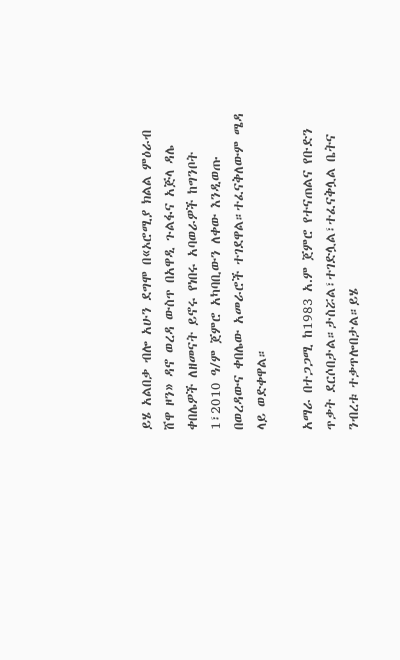ይሄ አልበቃ ብሎ አሁን ደግሞ በ«ኦሮሚያ ክልል ምዕራብ ሸዋ ዞን» ዳኖ ወረዳ ውስጥ በአዋዲ ጉልፋና አጅላ ዳሌ ቀበሌዎች ለዘመናት ይኖሩ የነበሩ አባወራዎች ከግንቦት 1፣2010 ዓ/ም ጀምሮ አካባቢውን ለቀው እንዲወጡ በወረዳውና ቀበሌው አመራሮች ተገደዋል።ተፈናቅለውም ሜዳ ላይ ወድቀዋል።

አማራ በተጋጋሚ ከ1983 አ.ም ጀምሮ የተናጠልና የቡድን ጥቃት ደርሶበታል።ታስሯል፣ተገድሏል፣ተፈናቅሏል ቤትና ንብረቱ ተቃጥሎበታል።ይሄ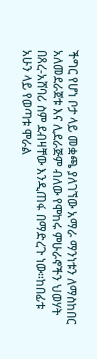ችግር የሆነ ቦታ ላይ መቋጫ ያለገኘው አማራ ማንነቱን ለማስከበር አለመደራጀቱ እና ሊደራጅም ብለው የሞከሩ ምሁራኖችን ህወሃት በጸረ-አሸባሪ ስም ደብዛቸው እንዲጠፋ በማድረጉ ነው።ከበፊቱ አሁን ላይ የወጣቱ ሞራል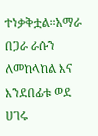ተነቃቅቷል።አማራ በጋራ ራሱን ለመከላከል እና እንደበፊቱ ወደ ሀገሩ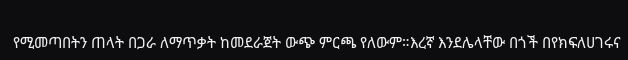የሚመጣበትን ጠላት በጋራ ለማጥቃት ከመደራጀት ውጭ ምርጫ የለውም።እረኛ እንደሌላቸው በጎች በየክፍለሀገሩና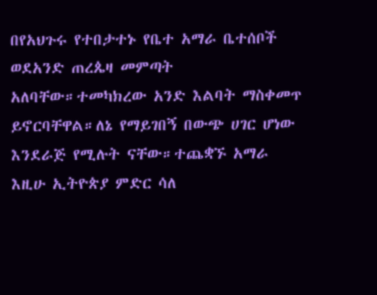በየአህጉሩ የተበታተኑ የቤተ አማራ ቤተሰቦች ወደአንድ ጠረጴዛ መምጣት አለባቸው።ተመካክረው አንድ እልባት ማስቀመጥ ይኖርባቸዋል።ለኔ የማይገበኝ በውጭ ሀገር ሆነው እንደራጅ የሚሉት ናቸው።ተጨቋኙ አማራ እዚሁ ኢትዮጵያ ምድር ሳለ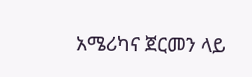አሜሪካና ጀርመን ላይ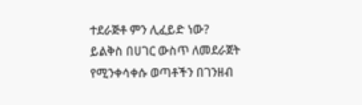ተደራጅቶ ምን ሊፈይድ ነው?
ይልቅስ በሀገር ውስጥ ለመደራጀት የሚንቀሳቀሱ ወጣቶችን በገንዘብ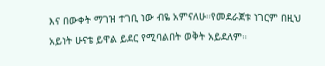እና በውቀት ማገዝ ተገቢ ነው ብዬ አምናለሁ።የመደራጀቱ ነገርም በዚህ አይነት ሁናቴ ይዋል ይደር የሚባልበት ወቅት አይደለም።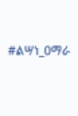#ልሣነ_ዐማራ